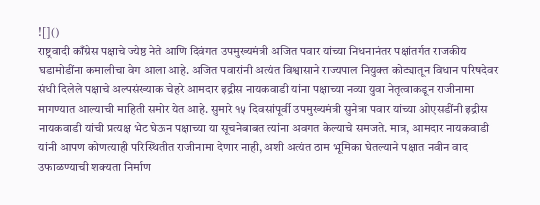![]()
राष्ट्रवादी काँग्रेस पक्षाचे ज्येष्ठ नेते आणि दिवंगत उपमुख्यमंत्री अजित पवार यांच्या निधनानंतर पक्षांतर्गत राजकीय घडामोडींना कमालीचा वेग आला आहे. अजित पवारांनी अत्यंत विश्वासाने राज्यपाल नियुक्त कोट्यातून विधान परिषदेवर संधी दिलेले पक्षाचे अल्पसंख्याक चेहरे आमदार इद्रीस नायकवाडी यांना पक्षाच्या नव्या युवा नेतृत्वाकडून राजीनामा मागण्यात आल्याची माहिती समोर येत आहे. सुमारे १५ दिवसांपूर्वी उपमुख्यमंत्री सुनेत्रा पवार यांच्या ओएसडींनी इद्रीस नायकवाडी यांची प्रत्यक्ष भेट घेऊन पक्षाच्या या सूचनेबाबत त्यांना अवगत केल्याचे समजते. मात्र, आमदार नायकवाडी यांनी आपण कोणत्याही परिस्थितीत राजीनामा देणार नाही, अशी अत्यंत ठाम भूमिका घेतल्याने पक्षात नवीन वाद उफाळण्याची शक्यता निर्माण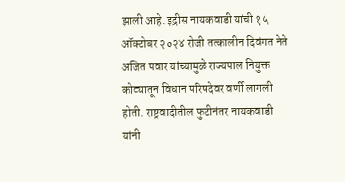झाली आहे. इद्रीस नायकवाडी यांची १५ ऑक्टोबर २०२४ रोजी तत्कालीन दिवंगत नेते अजित पवार यांच्यामुळे राज्यपाल नियुक्त कोट्यातून विधान परिषदेवर वर्णी लागली होती. राष्ट्रवादीतील फुटीनंतर नायकवाडी यांनी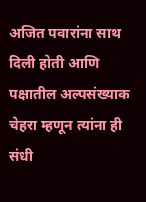अजित पवारांना साथ दिली होती आणि पक्षातील अल्पसंख्याक चेहरा म्हणून त्यांना ही संधी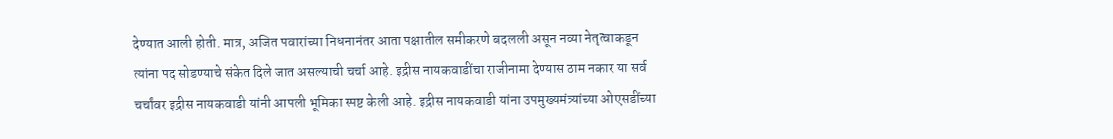देण्यात आली होती. मात्र, अजित पवारांच्या निधनानंतर आता पक्षातील समीकरणे बदलली असून नव्या नेतृत्वाकडून त्यांना पद सोडण्याचे संकेत दिले जात असल्याची चर्चा आहे. इद्रीस नायकवाडींचा राजीनामा देण्यास ठाम नकार या सर्व चर्चांवर इद्रीस नायकवाडी यांनी आपली भूमिका स्पष्ट केली आहे. इद्रीस नायकवाडी यांना उपमुख्यमंत्र्यांच्या ओएसडींच्या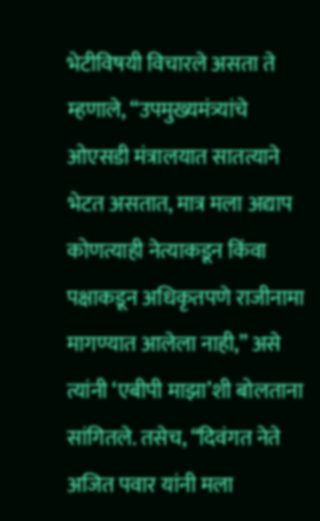भेटीविषयी विचारले असता ते म्हणाले, “उपमुख्यमंत्र्यांचे ओएसडी मंत्रालयात सातत्याने भेटत असतात, मात्र मला अद्याप कोणत्याही नेत्याकडून किंवा पक्षाकडून अधिकृतपणे राजीनामा मागण्यात आलेला नाही,” असे त्यांनी ‘एबीपी माझा’शी बोलताना सांगितले. तसेच, “दिवंगत नेते अजित पवार यांनी मला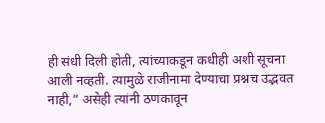ही संधी दिली होती, त्यांच्याकडून कधीही अशी सूचना आली नव्हती. त्यामुळे राजीनामा देण्याचा प्रश्नच उद्भवत नाही,” असेही त्यांनी ठणकावून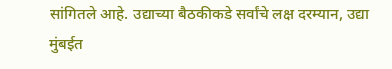सांगितले आहे. उद्याच्या बैठकीकडे सर्वांचे लक्ष दरम्यान, उद्या मुंबईत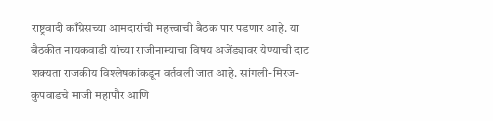राष्ट्रवादी काँग्रेसच्या आमदारांची महत्त्वाची बैठक पार पडणार आहे. या बैठकीत नायकवाडी यांच्या राजीनाम्याचा विषय अजेंड्यावर येण्याची दाट शक्यता राजकीय विश्लेषकांकडून वर्तवली जात आहे. सांगली-मिरज-कुपवाडचे माजी महापौर आणि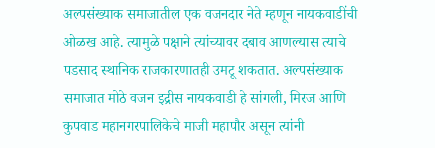अल्पसंख्याक समाजातील एक वजनदार नेते म्हणून नायकवाडींची ओळख आहे. त्यामुळे पक्षाने त्यांच्यावर दबाव आणल्यास त्याचे पडसाद स्थानिक राजकारणातही उमटू शकतात. अल्पसंख्याक समाजात मोठे वजन इद्रीस नायकवाडी हे सांगली, मिरज आणि कुपवाड महानगरपालिकेचे माजी महापौर असून त्यांनी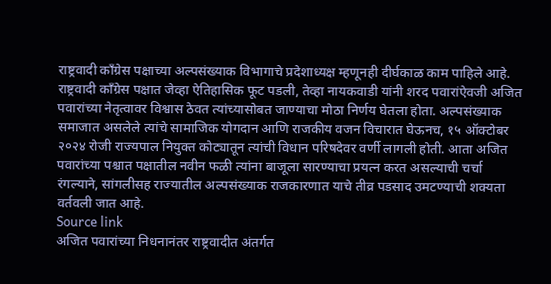राष्ट्रवादी काँग्रेस पक्षाच्या अल्पसंख्याक विभागाचे प्रदेशाध्यक्ष म्हणूनही दीर्घकाळ काम पाहिले आहे. राष्ट्रवादी काँग्रेस पक्षात जेव्हा ऐतिहासिक फूट पडली, तेव्हा नायकवाडी यांनी शरद पवारांऐवजी अजित पवारांच्या नेतृत्वावर विश्वास ठेवत त्यांच्यासोबत जाण्याचा मोठा निर्णय घेतला होता. अल्पसंख्याक समाजात असलेले त्यांचे सामाजिक योगदान आणि राजकीय वजन विचारात घेऊनच, १५ ऑक्टोबर २०२४ रोजी राज्यपाल नियुक्त कोट्यातून त्यांची विधान परिषदेवर वर्णी लागली होती. आता अजित पवारांच्या पश्चात पक्षातील नवीन फळी त्यांना बाजूला सारण्याचा प्रयत्न करत असल्याची चर्चा रंगल्याने, सांगलीसह राज्यातील अल्पसंख्याक राजकारणात याचे तीव्र पडसाद उमटण्याची शक्यता वर्तवली जात आहे.
Source link
अजित पवारांच्या निधनानंतर राष्ट्रवादीत अंतर्गत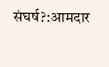संघर्ष?:आमदार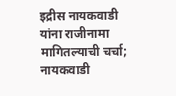इद्रीस नायकवाडी यांना राजीनामा मागितल्याची चर्चा; नायकवाडी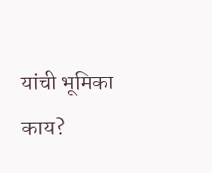यांची भूमिका काय?